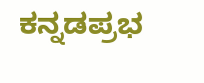ಕನ್ನಡಪ್ರಭ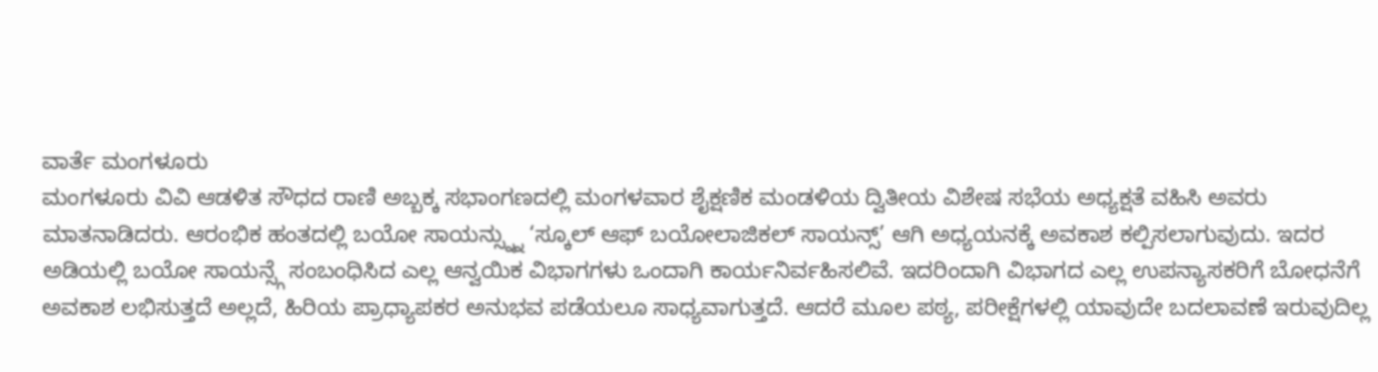ವಾರ್ತೆ ಮಂಗಳೂರು
ಮಂಗಳೂರು ವಿವಿ ಆಡಳಿತ ಸೌಧದ ರಾಣಿ ಅಬ್ಬಕ್ಕ ಸಭಾಂಗಣದಲ್ಲಿ ಮಂಗಳವಾರ ಶೈಕ್ಷಣಿಕ ಮಂಡಳಿಯ ದ್ವಿತೀಯ ವಿಶೇಷ ಸಭೆಯ ಅಧ್ಯಕ್ಷತೆ ವಹಿಸಿ ಅವರು ಮಾತನಾಡಿದರು. ಆರಂಭಿಕ ಹಂತದಲ್ಲಿ ಬಯೋ ಸಾಯನ್ಸ್ನ್ನು ‘ಸ್ಕೂಲ್ ಆಫ್ ಬಯೋಲಾಜಿಕಲ್ ಸಾಯನ್ಸ್’ ಆಗಿ ಅಧ್ಯಯನಕ್ಕೆ ಅವಕಾಶ ಕಲ್ಪಿಸಲಾಗುವುದು. ಇದರ ಅಡಿಯಲ್ಲಿ ಬಯೋ ಸಾಯನ್ಸ್ಗೆ ಸಂಬಂಧಿಸಿದ ಎಲ್ಲ ಆನ್ವಯಿಕ ವಿಭಾಗಗಳು ಒಂದಾಗಿ ಕಾರ್ಯನಿರ್ವಹಿಸಲಿವೆ. ಇದರಿಂದಾಗಿ ವಿಭಾಗದ ಎಲ್ಲ ಉಪನ್ಯಾಸಕರಿಗೆ ಬೋಧನೆಗೆ ಅವಕಾಶ ಲಭಿಸುತ್ತದೆ ಅಲ್ಲದೆ, ಹಿರಿಯ ಪ್ರಾಧ್ಯಾಪಕರ ಅನುಭವ ಪಡೆಯಲೂ ಸಾಧ್ಯವಾಗುತ್ತದೆ. ಆದರೆ ಮೂಲ ಪಠ್ಯ, ಪರೀಕ್ಷೆಗಳಲ್ಲಿ ಯಾವುದೇ ಬದಲಾವಣೆ ಇರುವುದಿಲ್ಲ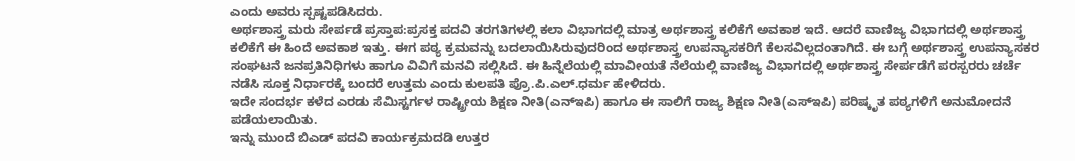ಎಂದು ಅವರು ಸ್ಪಷ್ಟಪಡಿಸಿದರು.
ಅರ್ಥಶಾಸ್ತ್ರ ಮರು ಸೇರ್ಪಡೆ ಪ್ರಸ್ತಾಪ:ಪ್ರಸಕ್ತ ಪದವಿ ತರಗತಿಗಳಲ್ಲಿ ಕಲಾ ವಿಭಾಗದಲ್ಲಿ ಮಾತ್ರ ಅರ್ಥಶಾಸ್ತ್ರ ಕಲಿಕೆಗೆ ಅವಕಾಶ ಇದೆ. ಆದರೆ ವಾಣಿಜ್ಯ ವಿಭಾಗದಲ್ಲಿ ಅರ್ಥಶಾಸ್ತ್ರ ಕಲಿಕೆಗೆ ಈ ಹಿಂದೆ ಅವಕಾಶ ಇತ್ತು. ಈಗ ಪಠ್ಯ ಕ್ರಮವನ್ನು ಬದಲಾಯಿಸಿರುವುದರಿಂದ ಅರ್ಥಶಾಸ್ತ್ರ ಉಪನ್ಯಾಸಕರಿಗೆ ಕೆಲಸವಿಲ್ಲದಂತಾಗಿದೆ. ಈ ಬಗ್ಗೆ ಅರ್ಥಶಾಸ್ತ್ರ ಉಪನ್ಯಾಸಕರ ಸಂಘಟನೆ ಜನಪ್ರತಿನಿಧಿಗಳು ಹಾಗೂ ವಿವಿಗೆ ಮನವಿ ಸಲ್ಲಿಸಿದೆ. ಈ ಹಿನ್ನೆಲೆಯಲ್ಲಿ ಮಾವೀಯತೆ ನೆಲೆಯಲ್ಲಿ ವಾಣಿಜ್ಯ ವಿಭಾಗದಲ್ಲಿ ಅರ್ಥಶಾಸ್ತ್ರ ಸೇರ್ಪಡೆಗೆ ಪರಸ್ಪರರು ಚರ್ಚೆ ನಡೆಸಿ ಸೂಕ್ತ ನಿರ್ಧಾರಕ್ಕೆ ಬಂದರೆ ಉತ್ತಮ ಎಂದು ಕುಲಪತಿ ಪ್ರೊ.ಪಿ.ಎಲ್.ಧರ್ಮ ಹೇಳಿದರು.
ಇದೇ ಸಂದರ್ಭ ಕಳೆದ ಎರಡು ಸೆಮಿಸ್ಟರ್ಗಳ ರಾಷ್ಟ್ರೀಯ ಶಿಕ್ಷಣ ನೀತಿ(ಎನ್ಇಪಿ) ಹಾಗೂ ಈ ಸಾಲಿಗೆ ರಾಜ್ಯ ಶಿಕ್ಷಣ ನೀತಿ(ಎಸ್ಇಪಿ) ಪರಿಷ್ಕೃತ ಪಠ್ಯಗಳಿಗೆ ಅನುಮೋದನೆ ಪಡೆಯಲಾಯಿತು.
ಇನ್ನು ಮುಂದೆ ಬಿಎಡ್ ಪದವಿ ಕಾರ್ಯಕ್ರಮದಡಿ ಉತ್ತರ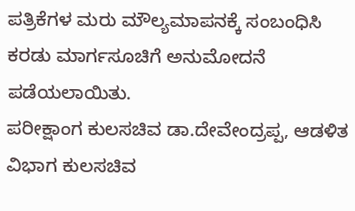ಪತ್ರಿಕೆಗಳ ಮರು ಮೌಲ್ಯಮಾಪನಕ್ಕೆ ಸಂಬಂಧಿಸಿ ಕರಡು ಮಾರ್ಗಸೂಚಿಗೆ ಅನುಮೋದನೆ ಪಡೆಯಲಾಯಿತು.
ಪರೀಕ್ಷಾಂಗ ಕುಲಸಚಿವ ಡಾ.ದೇವೇಂದ್ರಪ್ಪ, ಆಡಳಿತ ವಿಭಾಗ ಕುಲಸಚಿವ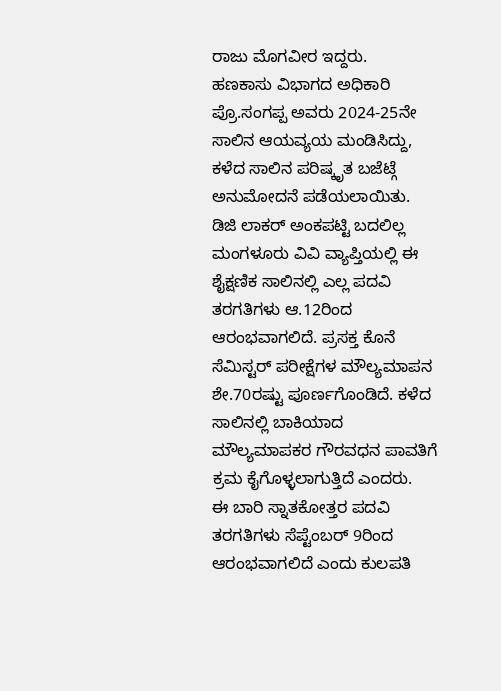ರಾಜು ಮೊಗವೀರ ಇದ್ದರು.
ಹಣಕಾಸು ವಿಭಾಗದ ಅಧಿಕಾರಿ ಪ್ರೊ.ಸಂಗಪ್ಪ ಅವರು 2024-25ನೇ ಸಾಲಿನ ಆಯವ್ಯಯ ಮಂಡಿಸಿದ್ದು, ಕಳೆದ ಸಾಲಿನ ಪರಿಷ್ಕೃತ ಬಜೆಟ್ಗೆ ಅನುಮೋದನೆ ಪಡೆಯಲಾಯಿತು.
ಡಿಜಿ ಲಾಕರ್ ಅಂಕಪಟ್ಟಿ ಬದಲಿಲ್ಲ
ಮಂಗಳೂರು ವಿವಿ ವ್ಯಾಪ್ತಿಯಲ್ಲಿ ಈ ಶೈಕ್ಷಣಿಕ ಸಾಲಿನಲ್ಲಿ ಎಲ್ಲ ಪದವಿ ತರಗತಿಗಳು ಆ.12ರಿಂದ ಆರಂಭವಾಗಲಿದೆ. ಪ್ರಸಕ್ತ ಕೊನೆ ಸೆಮಿಸ್ಟರ್ ಪರೀಕ್ಷೆಗಳ ಮೌಲ್ಯಮಾಪನ ಶೇ.70ರಷ್ಟು ಪೂರ್ಣಗೊಂಡಿದೆ. ಕಳೆದ ಸಾಲಿನಲ್ಲಿ ಬಾಕಿಯಾದ ಮೌಲ್ಯಮಾಪಕರ ಗೌರವಧನ ಪಾವತಿಗೆ ಕ್ರಮ ಕೈಗೊಳ್ಳಲಾಗುತ್ತಿದೆ ಎಂದರು.
ಈ ಬಾರಿ ಸ್ನಾತಕೋತ್ತರ ಪದವಿ ತರಗತಿಗಳು ಸೆಪ್ಟೆಂಬರ್ 9ರಿಂದ ಆರಂಭವಾಗಲಿದೆ ಎಂದು ಕುಲಪತಿ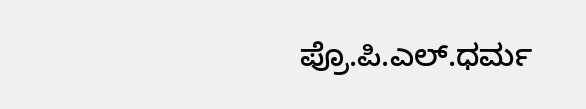ಪ್ರೊ.ಪಿ.ಎಲ್.ಧರ್ಮ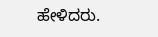ಹೇಳಿದರು.